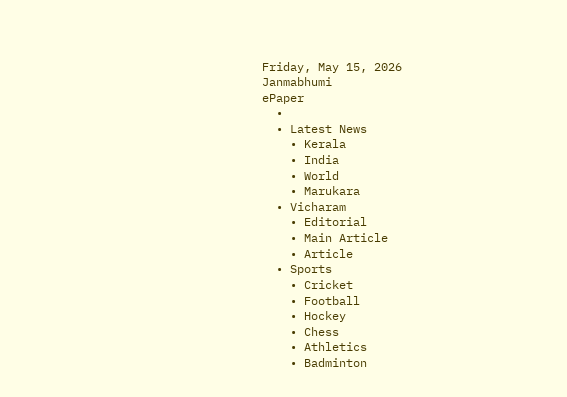Friday, May 15, 2026
Janmabhumi
ePaper
  •
  • Latest News
    • Kerala
    • India
    • World
    • Marukara
  • Vicharam
    • Editorial
    • Main Article
    • Article
  • Sports
    • Cricket
    • Football
    • Hockey
    • Chess
    • Athletics
    • Badminton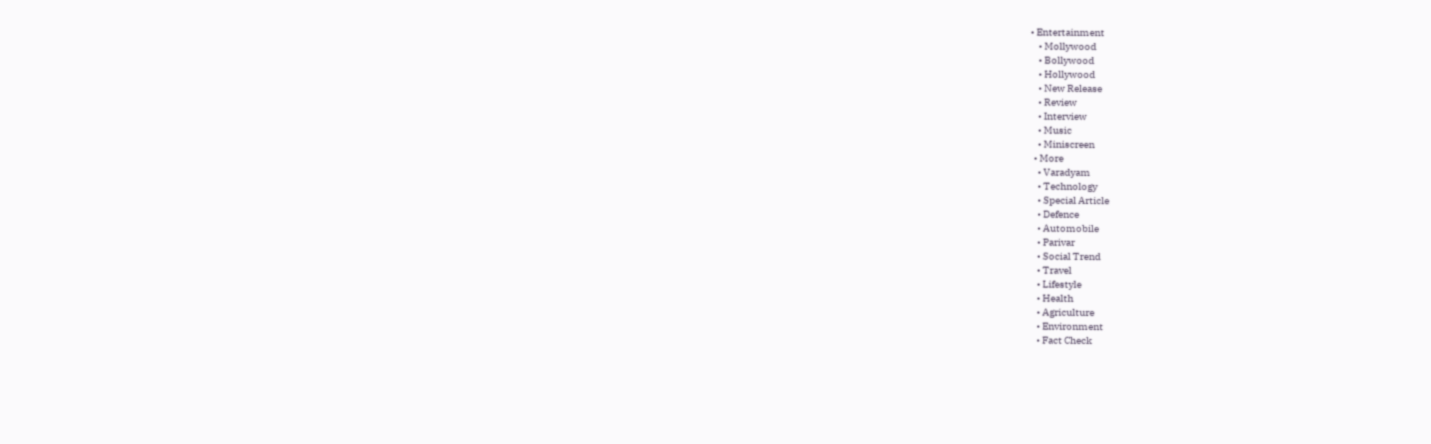• Entertainment
    • Mollywood
    • Bollywood
    • Hollywood
    • New Release
    • Review
    • Interview
    • Music
    • Miniscreen
  • More
    • Varadyam
    • Technology
    • Special Article
    • Defence
    • Automobile
    • Parivar
    • Social Trend
    • Travel
    • Lifestyle
    • Health
    • Agriculture
    • Environment
    • Fact Check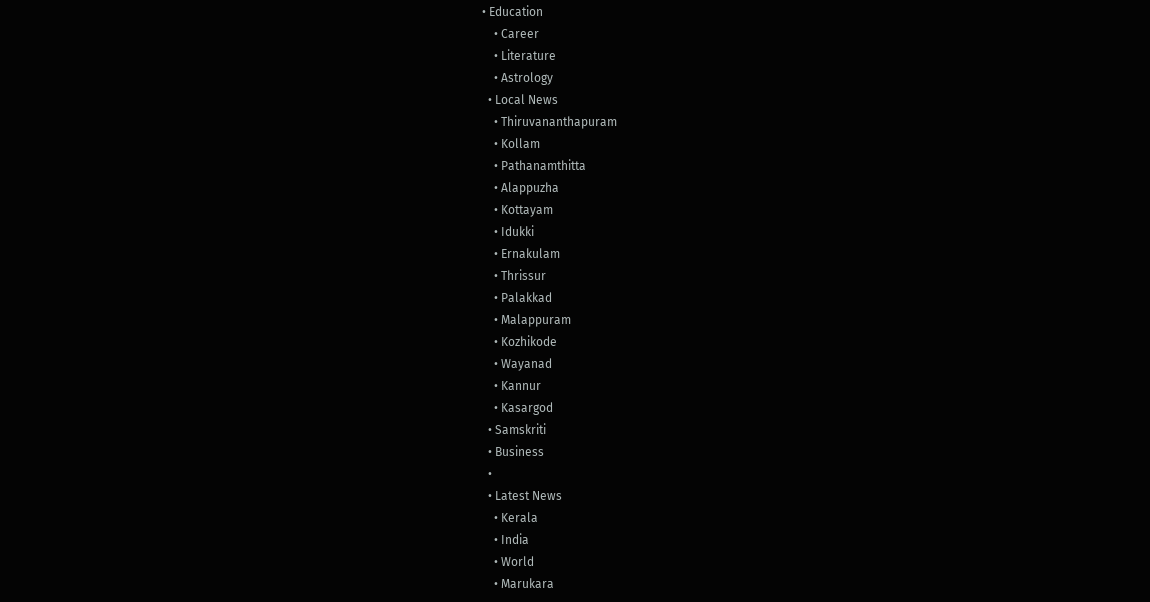• Education
    • Career
    • Literature
    • Astrology
  • Local News
    • Thiruvananthapuram
    • Kollam
    • Pathanamthitta
    • Alappuzha
    • Kottayam
    • Idukki
    • Ernakulam
    • Thrissur
    • Palakkad
    • Malappuram
    • Kozhikode
    • Wayanad
    • Kannur
    • Kasargod
  • Samskriti
  • Business
  •
  • Latest News
    • Kerala
    • India
    • World
    • Marukara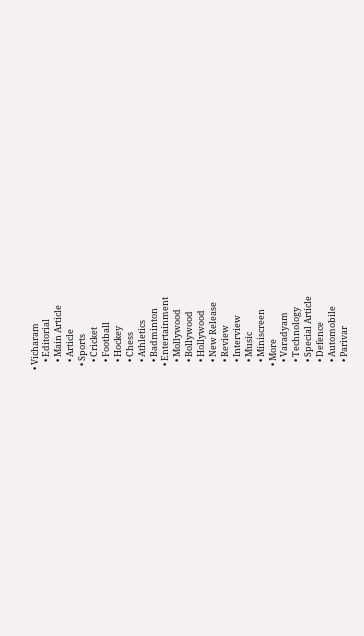• Vicharam
    • Editorial
    • Main Article
    • Article
  • Sports
    • Cricket
    • Football
    • Hockey
    • Chess
    • Athletics
    • Badminton
  • Entertainment
    • Mollywood
    • Bollywood
    • Hollywood
    • New Release
    • Review
    • Interview
    • Music
    • Miniscreen
  • More
    • Varadyam
    • Technology
    • Special Article
    • Defence
    • Automobile
    • Parivar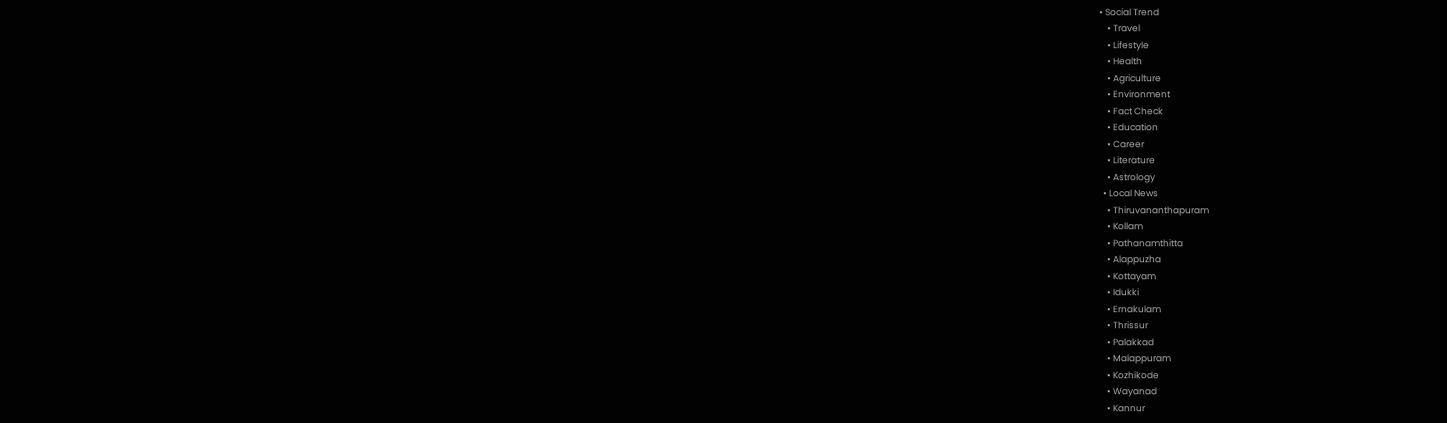• Social Trend
    • Travel
    • Lifestyle
    • Health
    • Agriculture
    • Environment
    • Fact Check
    • Education
    • Career
    • Literature
    • Astrology
  • Local News
    • Thiruvananthapuram
    • Kollam
    • Pathanamthitta
    • Alappuzha
    • Kottayam
    • Idukki
    • Ernakulam
    • Thrissur
    • Palakkad
    • Malappuram
    • Kozhikode
    • Wayanad
    • Kannur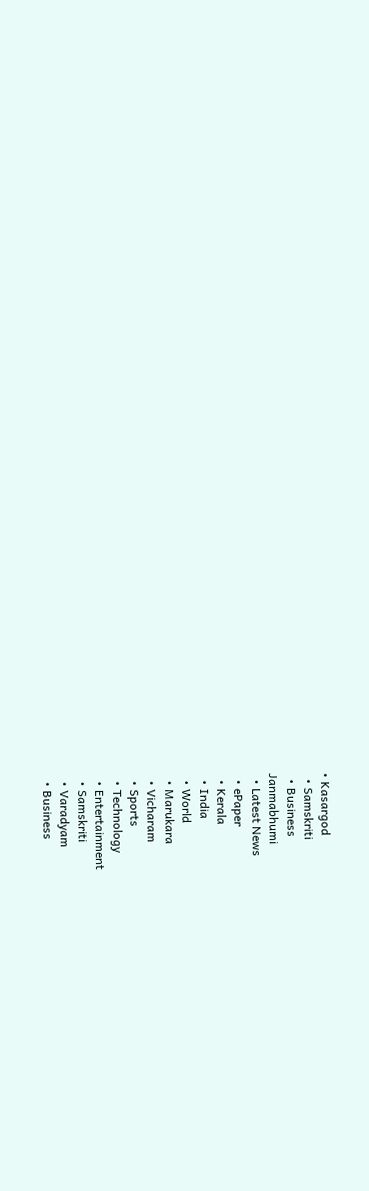• Kasargod
  • Samskriti
  • Business
Janmabhumi
  • Latest News
  • ePaper
  • Kerala
  • India
  • World
  • Marukara
  • Vicharam
  • Sports
  • Technology
  • Entertainment
  • Samskriti
  • Varadyam
  • Business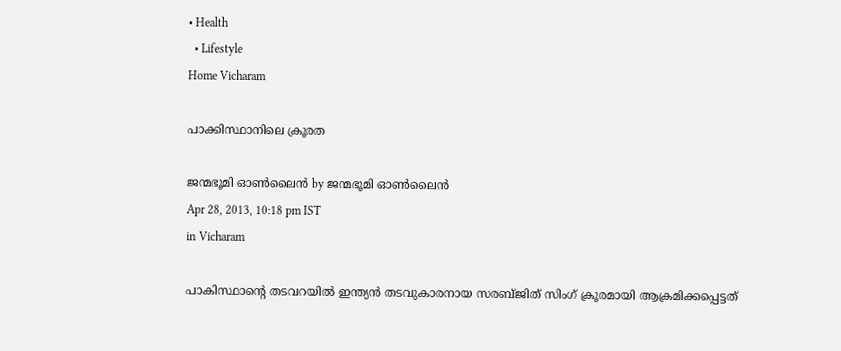• Health
  • Lifestyle
Home Vicharam

പാക്കിസ്ഥാനിലെ ക്രൂരത

ജന്മഭൂമി ഓണ്‍ലൈന്‍ by ജന്മഭൂമി ഓണ്‍ലൈന്‍
Apr 28, 2013, 10:18 pm IST
in Vicharam

പാകിസ്ഥാന്റെ തടവറയില്‍ ഇന്ത്യന്‍ തടവുകാരനായ സരബ്ജിത്‌ സിംഗ്‌ ക്രൂരമായി ആക്രമിക്കപ്പെട്ടത്‌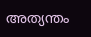അത്യന്തം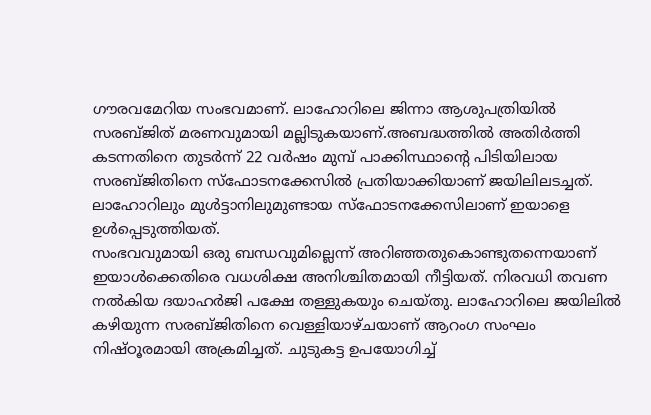ഗൗരവമേറിയ സംഭവമാണ്‌. ലാഹോറിലെ ജിന്നാ ആശുപത്രിയില്‍ സരബ്ജിത്‌ മരണവുമായി മല്ലിടുകയാണ്‌.അബദ്ധത്തില്‍ അതിര്‍ത്തി കടന്നതിനെ തുടര്‍ന്ന്‌ 22 വര്‍ഷം മുമ്പ്‌ പാക്കിസ്ഥാന്റെ പിടിയിലായ സരബ്ജിതിനെ സ്ഫോടനക്കേസില്‍ പ്രതിയാക്കിയാണ്‌ ജയിലിലടച്ചത്‌. ലാഹോറിലും മുള്‍ട്ടാനിലുമുണ്ടായ സ്ഫോടനക്കേസിലാണ്‌ ഇയാളെ ഉള്‍പ്പെടുത്തിയത്‌.
സംഭവവുമായി ഒരു ബന്ധവുമില്ലെന്ന്‌ അറിഞ്ഞതുകൊണ്ടുതന്നെയാണ്‌ ഇയാള്‍ക്കെതിരെ വധശിക്ഷ അനിശ്ചിതമായി നീട്ടിയത്‌. നിരവധി തവണ നല്‍കിയ ദയാഹര്‍ജി പക്ഷേ തള്ളുകയും ചെയ്തു. ലാഹോറിലെ ജയിലില്‍ കഴിയുന്ന സരബ്ജിതിനെ വെള്ളിയാഴ്ചയാണ്‌ ആറംഗ സംഘം നിഷ്ഠൂരമായി അക്രമിച്ചത്‌. ചുടുകട്ട ഉപയോഗിച്ച്‌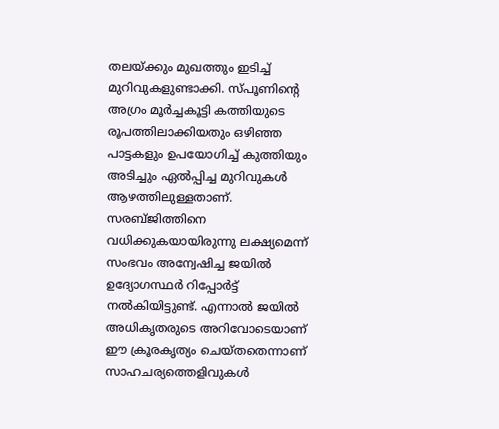തലയ്‌ക്കും മുഖത്തും ഇടിച്ച്‌ മുറിവുകളുണ്ടാക്കി. സ്പൂണിന്റെ അഗ്രം മൂര്‍ച്ചകൂട്ടി കത്തിയുടെ രൂപത്തിലാക്കിയതും ഒഴിഞ്ഞ പാട്ടകളും ഉപയോഗിച്ച്‌ കുത്തിയും അടിച്ചും ഏല്‍പ്പിച്ച മുറിവുകള്‍ ആഴത്തിലുള്ളതാണ്‌. സരബ്ജിത്തിനെ വധിക്കുകയായിരുന്നു ലക്ഷ്യമെന്ന്‌ സംഭവം അന്വേഷിച്ച ജയില്‍ ഉദ്യോഗസ്ഥര്‍ റിപ്പോര്‍ട്ട്‌ നല്‍കിയിട്ടുണ്ട്‌. എന്നാല്‍ ജയില്‍ അധികൃതരുടെ അറിവോടെയാണ്‌ ഈ ക്രൂരകൃത്യം ചെയ്തതെന്നാണ്‌ സാഹചര്യത്തെളിവുകള്‍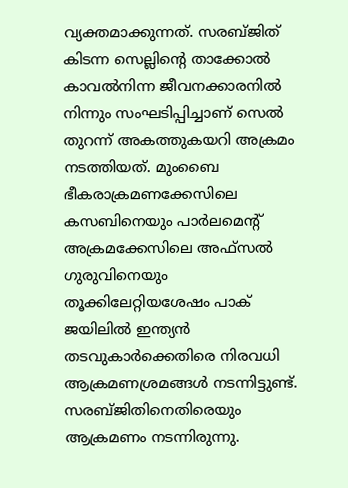വ്യക്തമാക്കുന്നത്‌. സരബ്ജിത്‌ കിടന്ന സെല്ലിന്റെ താക്കോല്‍ കാവല്‍നിന്ന ജീവനക്കാരനില്‍ നിന്നും സംഘടിപ്പിച്ചാണ്‌ സെല്‍ തുറന്ന്‌ അകത്തുകയറി അക്രമം നടത്തിയത്‌. മുംബൈ ഭീകരാക്രമണക്കേസിലെ കസബിനെയും പാര്‍ലമെന്റ്‌ അക്രമക്കേസിലെ അഫ്സല്‍ ഗുരുവിനെയും തൂക്കിലേറ്റിയശേഷം പാക്‌ ജയിലില്‍ ഇന്ത്യന്‍ തടവുകാര്‍ക്കെതിരെ നിരവധി ആക്രമണശ്രമങ്ങള്‍ നടന്നിട്ടുണ്ട്‌. സരബ്ജിതിനെതിരെയും ആക്രമണം നടന്നിരുന്നു.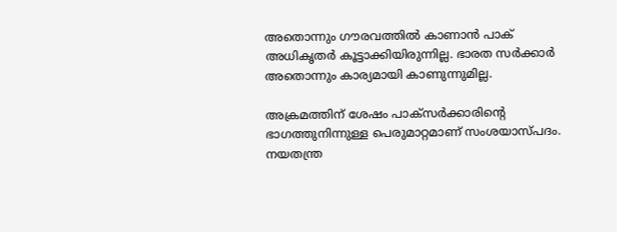അതൊന്നും ഗൗരവത്തില്‍ കാണാന്‍ പാക്‌ അധികൃതര്‍ കൂട്ടാക്കിയിരുന്നില്ല. ഭാരത സര്‍ക്കാര്‍ അതൊന്നും കാര്യമായി കാണുന്നുമില്ല.

അക്രമത്തിന്‌ ശേഷം പാക്സര്‍ക്കാരിന്റെ ഭാഗത്തുനിന്നുള്ള പെരുമാറ്റമാണ്‌ സംശയാസ്പദം. നയതന്ത്ര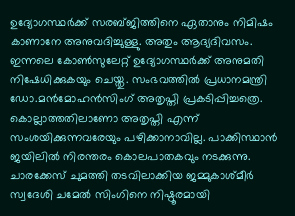ഉദ്യോഗസ്ഥര്‍ക്ക്‌ സരബ്ജിത്തിനെ ഏതാനും നിമിഷം കാണാനേ അനുവദിച്ചുള്ളു. അതും ആദ്യദിവസം. ഇന്നലെ കോണ്‍സുലേറ്റ്‌ ഉദ്യോഗസ്ഥര്‍ക്ക്‌ അനുമതി നിഷേധിക്കുകയും ചെയ്തു. സംഭവത്തില്‍ പ്രധാനമന്ത്രി ഡോ.മന്‍മോഹന്‍സിംഗ്‌ അതൃപ്തി പ്രകടിപ്പിച്ചത്രെ. കൊല്ലാത്തതിലാണോ അതൃപ്തി എന്ന്‌ സംശയിക്കുന്നവരേയും പഴിക്കാനാവില്ല. പാക്കിസ്ഥാന്‍ ജയിലില്‍ നിരന്തരം കൊലപാതകവും നടക്കുന്നു. ചാരക്കേസ്‌ ചുമത്തി തടവിലാക്കിയ ജമ്മുകാശ്മീര്‍ സ്വദേശി ചമേല്‍ സിംഗിനെ നിഷ്ഠൂരമായി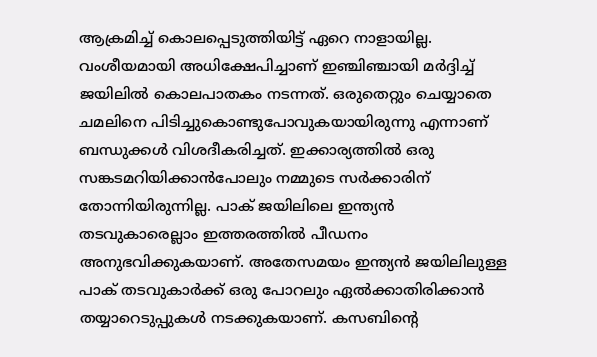ആക്രമിച്ച്‌ കൊലപ്പെടുത്തിയിട്ട്‌ ഏറെ നാളായില്ല. വംശീയമായി അധിക്ഷേപിച്ചാണ്‌ ഇഞ്ചിഞ്ചായി മര്‍ദ്ദിച്ച്‌ ജയിലില്‍ കൊലപാതകം നടന്നത്‌. ഒരുതെറ്റും ചെയ്യാതെ ചമലിനെ പിടിച്ചുകൊണ്ടുപോവുകയായിരുന്നു എന്നാണ്‌ ബന്ധുക്കള്‍ വിശദീകരിച്ചത്‌. ഇക്കാര്യത്തില്‍ ഒരു സങ്കടമറിയിക്കാന്‍പോലും നമ്മുടെ സര്‍ക്കാരിന്‌ തോന്നിയിരുന്നില്ല. പാക്‌ ജയിലിലെ ഇന്ത്യന്‍ തടവുകാരെല്ലാം ഇത്തരത്തില്‍ പീഡനം അനുഭവിക്കുകയാണ്‌. അതേസമയം ഇന്ത്യന്‍ ജയിലിലുള്ള പാക്‌ തടവുകാര്‍ക്ക്‌ ഒരു പോറലും ഏല്‍ക്കാതിരിക്കാന്‍ തയ്യാറെടുപ്പുകള്‍ നടക്കുകയാണ്‌. കസബിന്റെ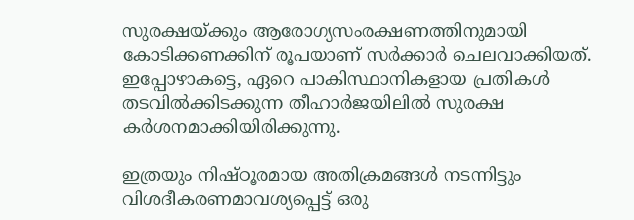സുരക്ഷയ്‌ക്കും ആരോഗ്യസംരക്ഷണത്തിനുമായി കോടിക്കണക്കിന്‌ രൂപയാണ്‌ സര്‍ക്കാര്‍ ചെലവാക്കിയത്‌. ഇപ്പോഴാകട്ടെ, ഏറെ പാകിസ്ഥാനികളായ പ്രതികള്‍ തടവില്‍ക്കിടക്കുന്ന തീഹാര്‍ജയിലില്‍ സുരക്ഷ കര്‍ശനമാക്കിയിരിക്കുന്നു.

ഇത്രയും നിഷ്ഠൂരമായ അതിക്രമങ്ങള്‍ നടന്നിട്ടും വിശദീകരണമാവശ്യപ്പെട്ട്‌ ഒരു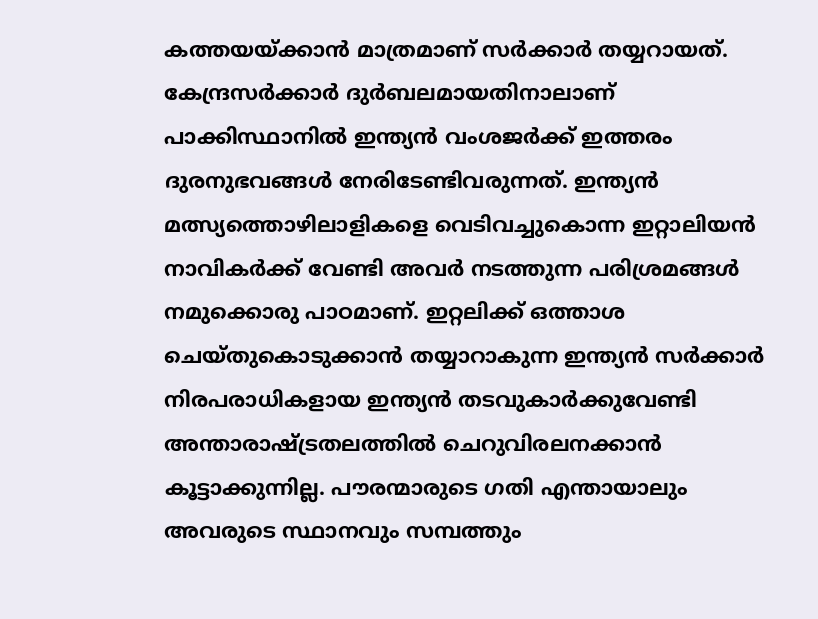കത്തയയ്‌ക്കാന്‍ മാത്രമാണ്‌ സര്‍ക്കാര്‍ തയ്യറായത്‌. കേന്ദ്രസര്‍ക്കാര്‍ ദുര്‍ബലമായതിനാലാണ്‌ പാക്കിസ്ഥാനില്‍ ഇന്ത്യന്‍ വംശജര്‍ക്ക്‌ ഇത്തരം ദുരനുഭവങ്ങള്‍ നേരിടേണ്ടിവരുന്നത്‌. ഇന്ത്യന്‍ മത്സ്യത്തൊഴിലാളികളെ വെടിവച്ചുകൊന്ന ഇറ്റാലിയന്‍ നാവികര്‍ക്ക്‌ വേണ്ടി അവര്‍ നടത്തുന്ന പരിശ്രമങ്ങള്‍ നമുക്കൊരു പാഠമാണ്‌. ഇറ്റലിക്ക്‌ ഒത്താശ ചെയ്തുകൊടുക്കാന്‍ തയ്യാറാകുന്ന ഇന്ത്യന്‍ സര്‍ക്കാര്‍ നിരപരാധികളായ ഇന്ത്യന്‍ തടവുകാര്‍ക്കുവേണ്ടി അന്താരാഷ്‌ട്രതലത്തില്‍ ചെറുവിരലനക്കാന്‍ കൂട്ടാക്കുന്നില്ല. പൗരന്മാരുടെ ഗതി എന്തായാലും അവരുടെ സ്ഥാനവും സമ്പത്തും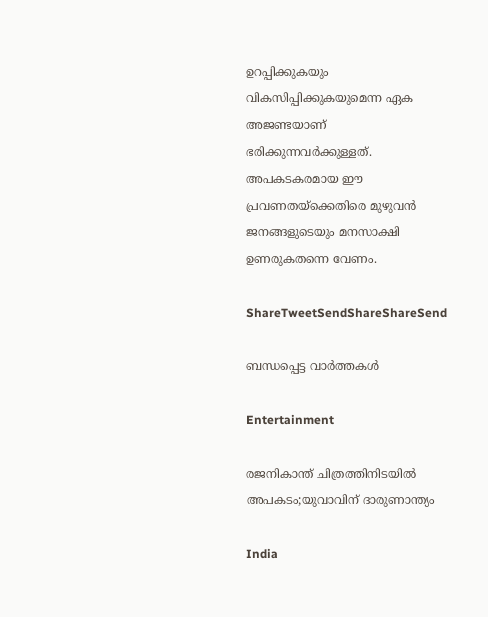ഉറപ്പിക്കുകയും വികസിപ്പിക്കുകയുമെന്ന ഏക അജണ്ടയാണ്‌ ഭരിക്കുന്നവര്‍ക്കുള്ളത്‌. അപകടകരമായ ഈ പ്രവണതയ്‌ക്കെതിരെ മുഴുവന്‍ ജനങ്ങളുടെയും മനസാക്ഷി ഉണരുകതന്നെ വേണം.

ShareTweetSendShareShareSend

ബന്ധപ്പെട്ട വാര്‍ത്തകള്‍

Entertainment

രജനികാന്ത് ചിത്രത്തിനിടയിൽ അപകടം;യുവാവിന് ദാരുണാന്ത്യം

India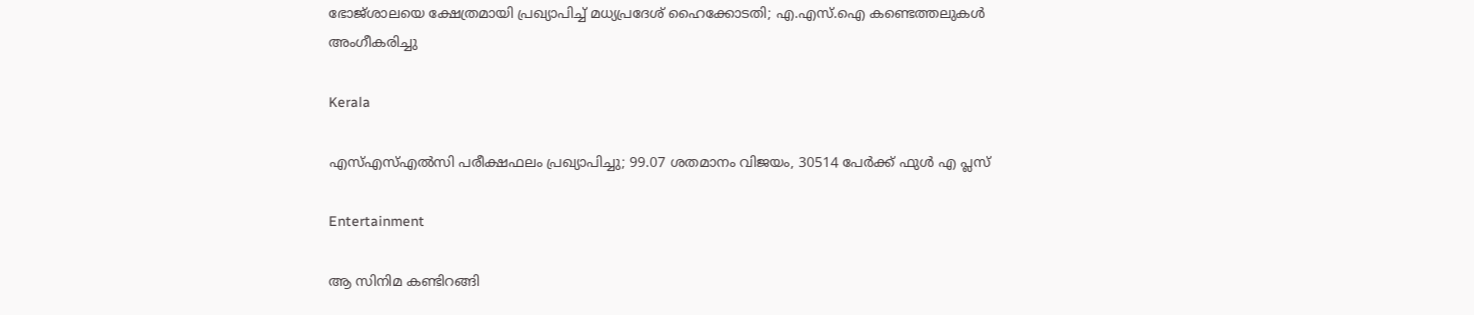ഭോജ്ശാലയെ ക്ഷേത്രമായി പ്രഖ്യാപിച്ച് മധ്യപ്രദേശ് ഹൈക്കോടതി; എ.എസ്.ഐ കണ്ടെത്തലുകൾ അംഗീകരിച്ചു

Kerala

എസ്എസ്എൽസി പരീക്ഷഫലം പ്രഖ്യാപിച്ചു; 99.07 ശതമാനം വിജയം, 30514 പേർക്ക് ഫുൾ എ പ്ലസ്

Entertainment

ആ സിനിമ കണ്ടിറങ്ങി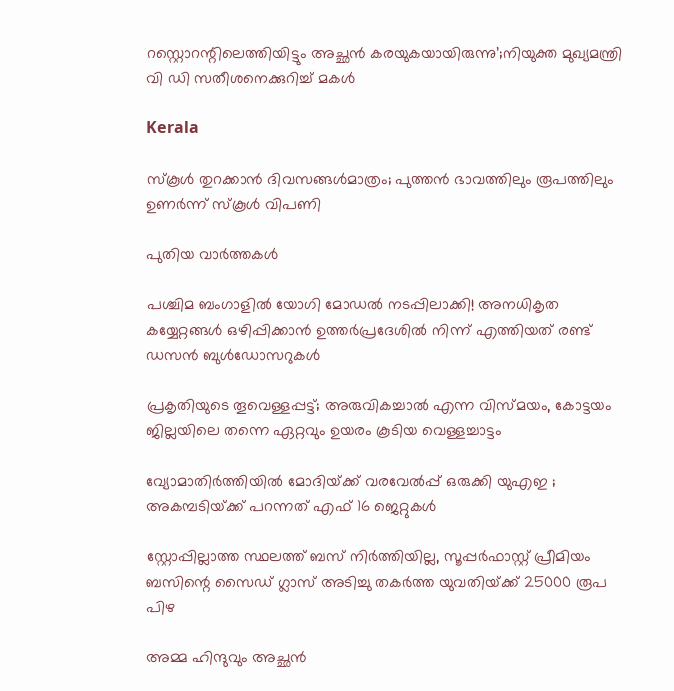റസ്റ്റൊറന്റിലെത്തിയിട്ടും അച്ഛൻ കരയുകയായിരുന്നു’;നിയുക്ത മുഖ്യമന്ത്രി വി ഡി സതീശനെക്കുറിച്ച് മകൾ

Kerala

സ്‌കൂള്‍ തുറക്കാന്‍ ദിവസങ്ങള്‍മാത്രം; പുത്തന്‍ ഭാവത്തിലും രൂപത്തിലും ഉണര്‍ന്ന് സ്‌കൂള്‍ വിപണി

പുതിയ വാര്‍ത്തകള്‍

പശ്ചിമ ബംഗാളിൽ യോഗി മോഡൽ നടപ്പിലാക്കി! അനധികൃത കയ്യേറ്റങ്ങൾ ഒഴിപ്പിക്കാൻ ഉത്തർപ്രദേശിൽ നിന്ന് എത്തിയത് രണ്ട് ഡസൻ ബുൾഡോസറുകൾ

പ്രകൃതിയുടെ തൂവെള്ളപ്പട്ട്; അരുവികച്ചാല്‍ എന്ന വിസ്മയം, കോട്ടയം ജില്ലയിലെ തന്നെ ഏറ്റവും ഉയരം കൂടിയ വെള്ളച്ചാട്ടം

വ്യോമാതിർത്തിയിൽ മോദിയ്‌ക്ക് വരവേൽപ്പ് ഒരുക്കി യുഎഇ ; അകമ്പടിയ്‌ക്ക് പറന്നത് എഫ് 16 ജെറ്റുകൾ

സ്റ്റോപ്പില്ലാത്ത സ്ഥലത്ത് ബസ് നിർത്തിയില്ല, സൂപ്പർഫാസ്റ്റ് പ്രീമിയം ബസിന്റെ സൈഡ് ഗ്ലാസ് അടിച്ചു തകർത്ത യുവതിയ്‌ക്ക് 25000 രൂപ പിഴ

അമ്മ ഹിന്ദുവും അച്ഛൻ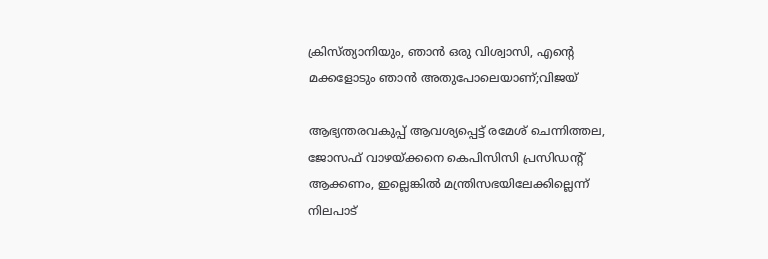ക്രിസ്ത്യാനിയും, ഞാൻ ഒരു വിശ്വാസി, എന്റെ മക്കളോടും ഞാൻ അതുപോലെയാണ്;വിജയ്

ആഭ്യന്തരവകുപ്പ് ആവശ്യപ്പെട്ട് രമേശ് ചെന്നിത്തല, ജോസഫ് വാഴയ്‌ക്കനെ കെപിസിസി പ്രസിഡന്‍റ് ആക്കണം, ഇല്ലെങ്കിൽ മന്ത്രിസഭയിലേക്കില്ലെന്ന് നിലപാട്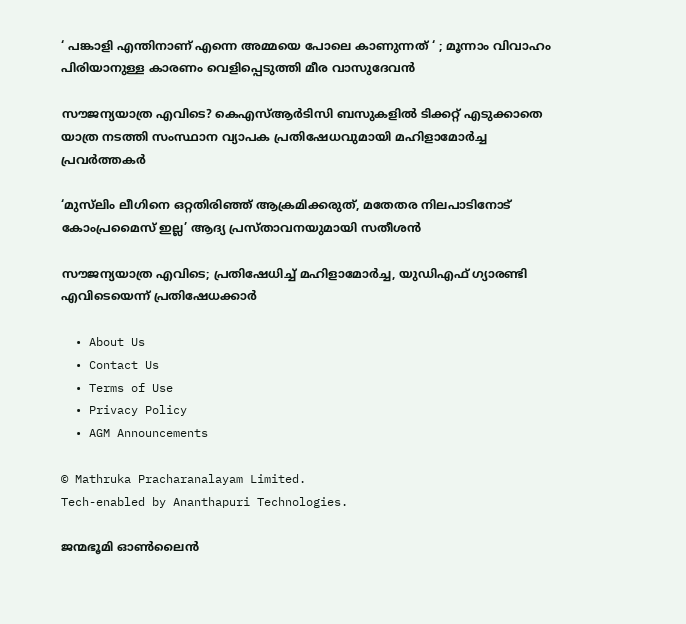‘ പങ്കാളി എന്തിനാണ് എന്നെ അമ്മയെ പോലെ കാണുന്നത് ‘ ; മൂന്നാം വിവാഹം പിരിയാനുള്ള കാരണം വെളിപ്പെടുത്തി മീര വാസുദേവൻ

സൗജന്യയാത്ര എവിടെ? കെഎസ്‌ആർടിസി ബസുകളിൽ ടിക്കറ്റ് എടുക്കാതെ യാത്ര നടത്തി സംസ്ഥാന വ്യാപക പ്രതിഷേധവുമായി മഹിളാമോർച്ച പ്രവർത്തകർ

‘മുസ്‌ലിം ലീഗിനെ ഒറ്റതിരിഞ്ഞ് ആക്രമിക്കരുത്, മതേതര നിലപാടിനോട് കോംപ്രമൈസ് ഇല്ല’ ആദ്യ പ്രസ്താവനയുമായി സതീശൻ

സൗജന്യയാത്ര എവിടെ; പ്രതിഷേധിച്ച് മഹിളാമോർച്ച, യുഡിഎഫ് ഗ്യാരണ്ടി എവിടെയെന്ന് പ്രതിഷേധക്കാർ

  • About Us
  • Contact Us
  • Terms of Use
  • Privacy Policy
  • AGM Announcements

© Mathruka Pracharanalayam Limited.
Tech-enabled by Ananthapuri Technologies.

ജന്മഭൂമി ഓണ്‍ലൈന്‍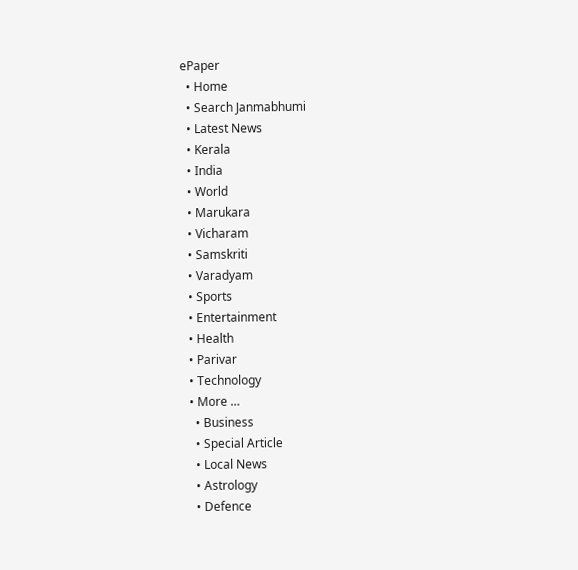ePaper
  • Home
  • Search Janmabhumi
  • Latest News
  • Kerala
  • India
  • World
  • Marukara
  • Vicharam
  • Samskriti
  • Varadyam
  • Sports
  • Entertainment
  • Health
  • Parivar
  • Technology
  • More …
    • Business
    • Special Article
    • Local News
    • Astrology
    • Defence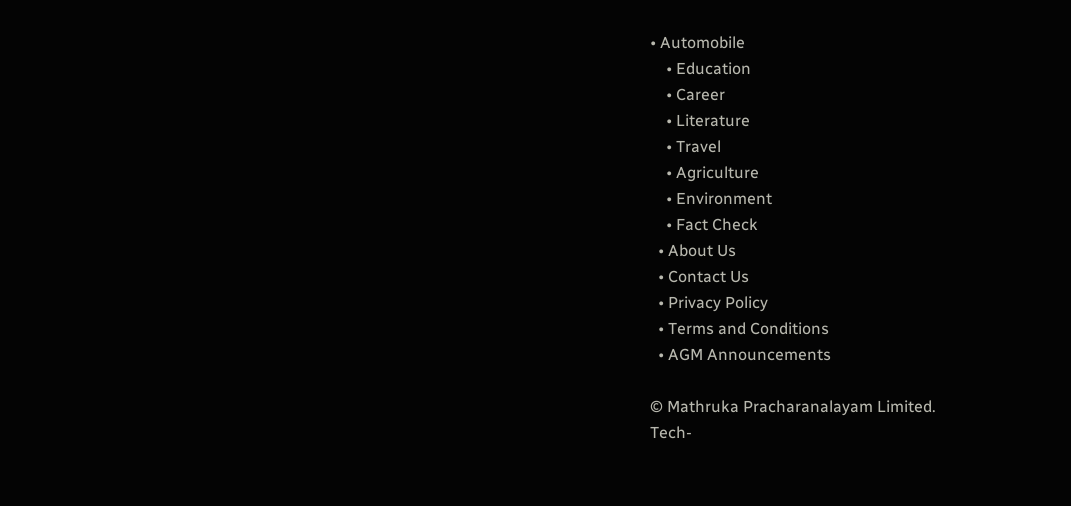• Automobile
    • Education
    • Career
    • Literature
    • Travel
    • Agriculture
    • Environment
    • Fact Check
  • About Us
  • Contact Us
  • Privacy Policy
  • Terms and Conditions
  • AGM Announcements

© Mathruka Pracharanalayam Limited.
Tech-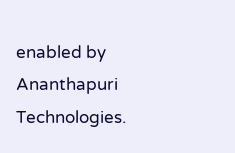enabled by Ananthapuri Technologies.